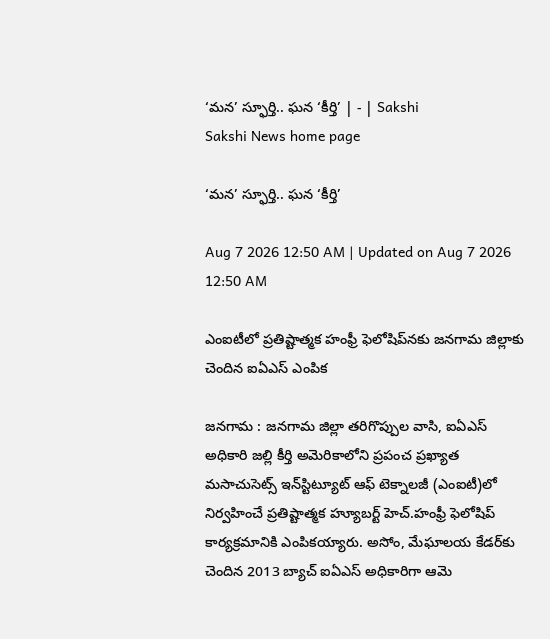‘మన’ స్ఫూర్తి.. ఘన ‘కీర్తి’ | - | Sakshi
Sakshi News home page

‘మన’ స్ఫూర్తి.. ఘన ‘కీర్తి’

Aug 7 2026 12:50 AM | Updated on Aug 7 2026 12:50 AM

ఎంఐటీలో ప్రతిష్టాత్మక హంఫ్రీ ఫెలోషిప్‌నకు జనగామ జిల్లాకు చెందిన ఐఏఎస్‌ ఎంపిక

జనగామ : జనగామ జిల్లా తరిగొప్పుల వాసి, ఐఏఎస్‌ అధికారి జల్లి కీర్తి అమెరికాలోని ప్రపంచ ప్రఖ్యాత మసాచుసెట్స్‌ ఇన్‌స్టిట్యూట్‌ ఆఫ్‌ టెక్నాలజీ (ఎంఐటీ)లో నిర్వహించే ప్రతిష్టాత్మక హ్యూబర్ట్‌ హెచ్‌.హంఫ్రీ ఫెలోషిప్‌ కార్యక్రమానికి ఎంపికయ్యారు. అసోం, మేఘాలయ కేడర్‌కు చెందిన 2013 బ్యాచ్‌ ఐఏఎస్‌ అధికారిగా ఆమె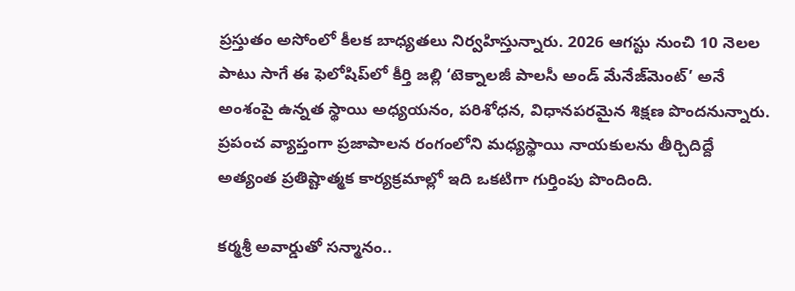ప్రస్తుతం అసోంలో కీలక బాధ్యతలు నిర్వహిస్తున్నారు. 2026 ఆగస్టు నుంచి 10 నెలల పాటు సాగే ఈ ఫెలోషిప్‌లో కీర్తి జల్లి ‘టెక్నాలజీ పాలసీ అండ్‌ మేనేజ్‌మెంట్‌’ అనే అంశంపై ఉన్నత స్థాయి అధ్యయనం, పరిశోధన, విధానపరమైన శిక్షణ పొందనున్నారు. ప్రపంచ వ్యాప్తంగా ప్రజాపాలన రంగంలోని మధ్యస్థాయి నాయకులను తీర్చిదిద్దే అత్యంత ప్రతిష్టాత్మక కార్యక్రమాల్లో ఇది ఒకటిగా గుర్తింపు పొందింది.

కర్మశ్రీ అవార్డుతో సన్మానం..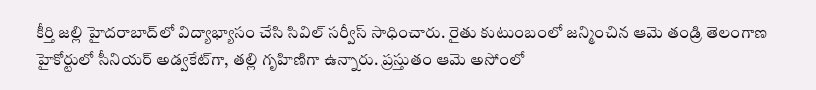కీర్తి జల్లి హైదరాబాద్‌లో విద్యాభ్యాసం చేసి సివిల్‌ సర్వీస్‌ సాధించారు. రైతు కుటుంబంలో జన్మించిన ఆమె తండ్రి తెలంగాణ హైకోర్టులో సీనియర్‌ అడ్వకేట్‌గా, తల్లి గృహిణిగా ఉన్నారు. ప్రస్తుతం ఆమె అసోంలో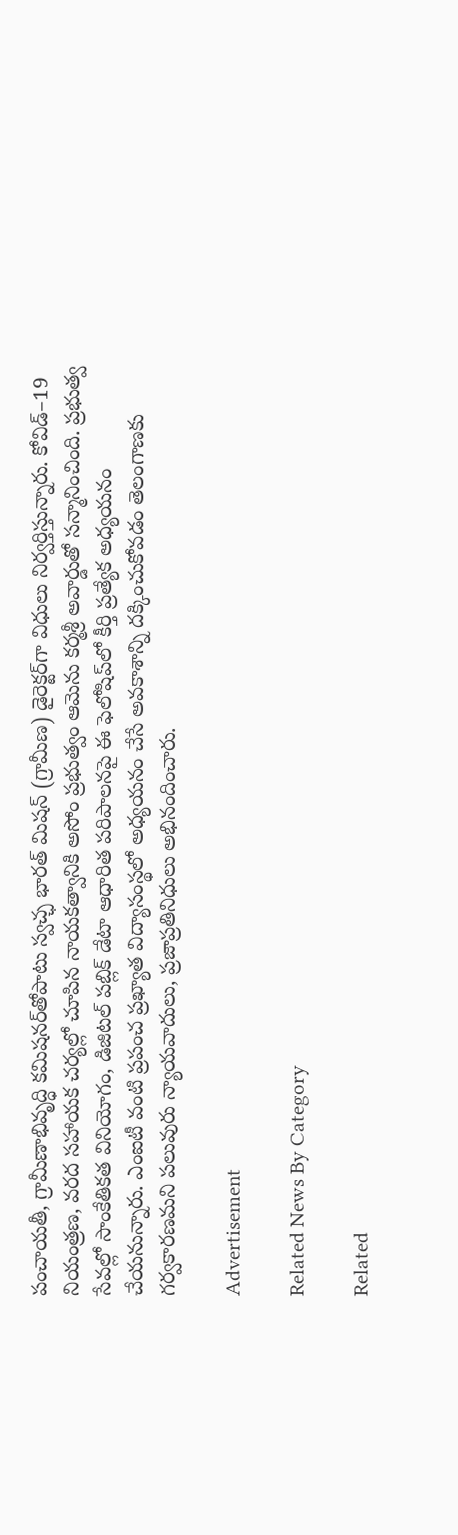పంచాయతీ, గ్రామీణాభివృద్ధి కమిషనర్‌తోపాటు స్వచ్ఛ భారత్‌ మిషన్‌ (గ్రామీణ) డైరెక్టర్‌గా విధులు నిర్వర్తిస్తున్నారు. కోవిడ్‌–19 నియంత్రణ, వరద సహాయక చర్యల్లో చూపిన నాయకత్వానికి అసోం ప్రభుత్వం ఆమెను కర్మశ్రీ అవార్డుతో సన్మానించింది. ప్రభుత్వ సేవల్లో సాంకేతికత వినియోగం, డిజిటల్‌ పబ్లిక్‌ డేటా ఆధారిత పరిపాలనపై ఈ ఫెలోషిప్‌లో కీర్తి ప్రత్యేక అధ్యయనం చేయనున్నారు. ఎంఐటీ వంటి ప్రపంచ ప్రఖ్యాత విద్యాసంస్థలో అధ్యయనం చేసే అవకాశాన్ని దక్కించుకోవడం తెలంగాణకు గర్వకారణమని పలువురు న్యాయవాదులు, ప్రజాప్రతినిధులు అభినందించారు.

Advertisement

Related News By Category

Related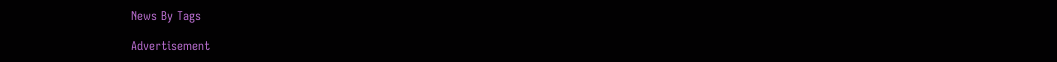News By Tags

Advertisement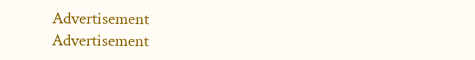Advertisement
Advertisement